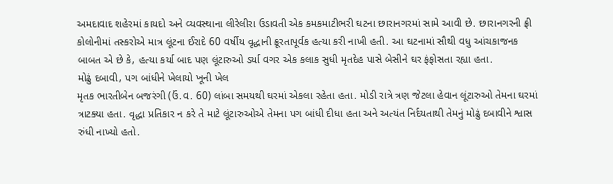અમદાવાદ શહેરમાં કાયદો અને વ્યવસ્થાના લીરેલીરા ઉડાવતી એક કમકમાટીભરી ઘટના છારાનગરમાં સામે આવી છે. છારાનગરની ફ્રી કોલોનીમાં તસ્કરોએ માત્ર લૂંટના ઈરાદે 60 વર્ષીય વૃદ્ધાની ક્રૂરતાપૂર્વક હત્યા કરી નાખી હતી. આ ઘટનામાં સૌથી વધુ આંચકાજનક બાબત એ છે કે, હત્યા કર્યા બાદ પણ લૂંટારુઓ ડર્યા વગર એક કલાક સુધી મૃતદેહ પાસે બેસીને ઘર ફંફોસતા રહ્યા હતા.
મોઢું દબાવી, પગ બાંધીને ખેલાયો ખૂની ખેલ
મૃતક ભારતીબેન બજરંગી (ઉં.વ. 60) લાંબા સમયથી ઘરમાં એકલા રહેતા હતા. મોડી રાત્રે ત્રણ જેટલા હેવાન લૂંટારુઓ તેમના ઘરમાં ત્રાટક્યા હતા. વૃદ્ધા પ્રતિકાર ન કરે તે માટે લૂંટારુઓએ તેમના પગ બાંધી દીધા હતા અને અત્યંત નિર્દયતાથી તેમનું મોઢું દબાવીને શ્વાસ રુંધી નાખ્યો હતો.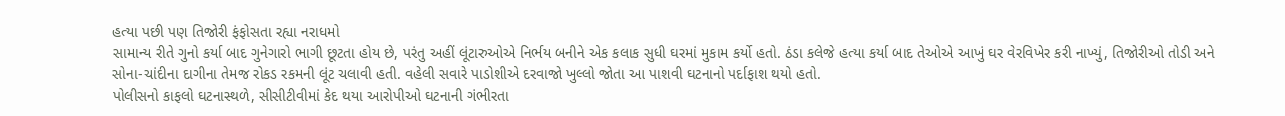હત્યા પછી પણ તિજોરી ફંફોસતા રહ્યા નરાધમો
સામાન્ય રીતે ગુનો કર્યા બાદ ગુનેગારો ભાગી છૂટતા હોય છે, પરંતુ અહીં લૂંટારુઓએ નિર્ભય બનીને એક કલાક સુધી ઘરમાં મુકામ કર્યો હતો. ઠંડા કલેજે હત્યા કર્યા બાદ તેઓએ આખું ઘર વેરવિખેર કરી નાખ્યું, તિજોરીઓ તોડી અને સોના-ચાંદીના દાગીના તેમજ રોકડ રકમની લૂંટ ચલાવી હતી. વહેલી સવારે પાડોશીએ દરવાજો ખુલ્લો જોતા આ પાશવી ઘટનાનો પર્દાફાશ થયો હતો.
પોલીસનો કાફલો ઘટનાસ્થળે, સીસીટીવીમાં કેદ થયા આરોપીઓ ઘટનાની ગંભીરતા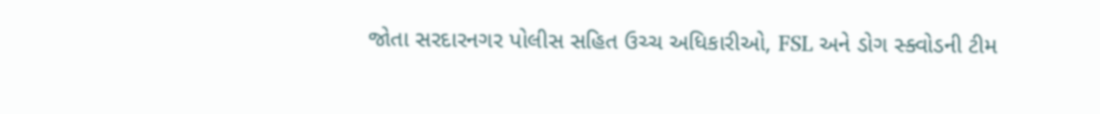જોતા સરદારનગર પોલીસ સહિત ઉચ્ચ અધિકારીઓ, FSL અને ડોગ સ્ક્વોડની ટીમ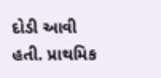દોડી આવી હતી. પ્રાથમિક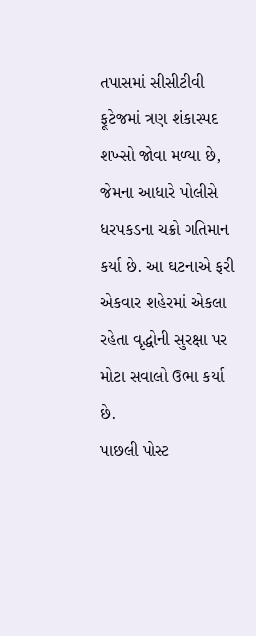તપાસમાં સીસીટીવી ફૂટેજમાં ત્રણ શંકાસ્પદ શખ્સો જોવા મળ્યા છે, જેમના આધારે પોલીસે ધરપકડના ચક્રો ગતિમાન કર્યા છે. આ ઘટનાએ ફરી એકવાર શહેરમાં એકલા રહેતા વૃદ્ધોની સુરક્ષા પર મોટા સવાલો ઉભા કર્યા છે.
પાછલી પોસ્ટ